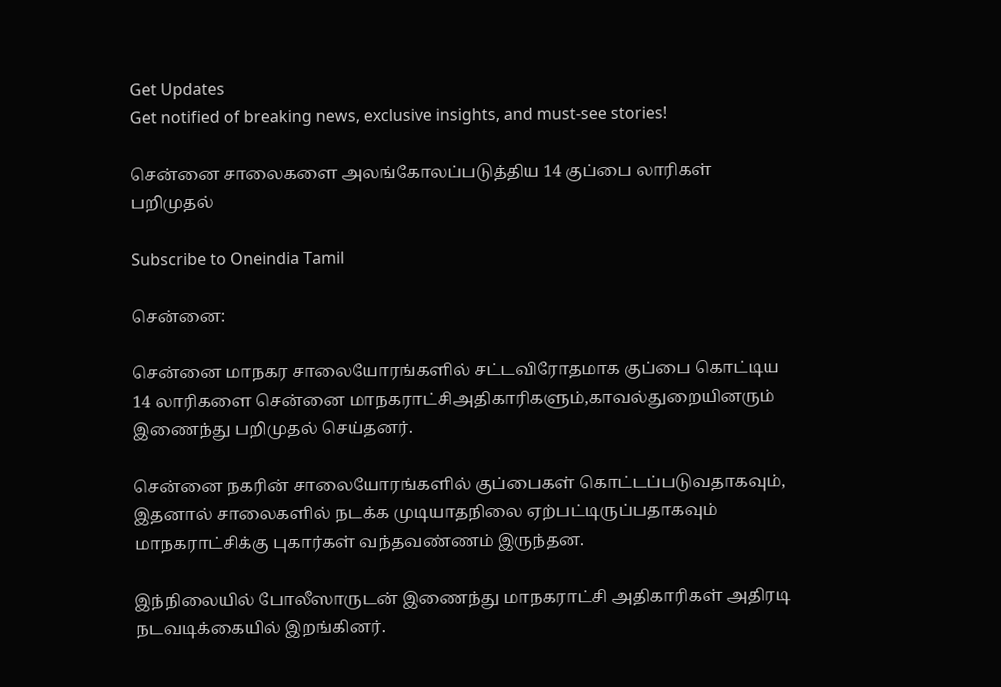Get Updates
Get notified of breaking news, exclusive insights, and must-see stories!

சென்னை சாலைகளை அலங்கோலப்படுத்திய 14 குப்பை லாரிகள் பறிமுதல்

Subscribe to Oneindia Tamil

சென்னை:

சென்னை மாநகர சாலையோரங்களில் சட்டவிரோதமாக குப்பை கொட்டிய 14 லாரிகளை சென்னை மாநகராட்சிஅதிகாரிகளும்,காவல்துறையினரும் இணைந்து பறிமுதல் செய்தனர்.

சென்னை நகரின் சாலையோரங்களில் குப்பைகள் கொட்டப்படுவதாகவும், இதனால் சாலைகளில் நடக்க முடியாதநிலை ஏற்பட்டிருப்பதாகவும் மாநகராட்சிக்கு புகார்கள் வந்தவண்ணம் இருந்தன.

இந்நிலையில் போலீஸாருடன் இணைந்து மாநகராட்சி அதிகாரிகள் அதிரடி நடவடிக்கையில் இறங்கினர்.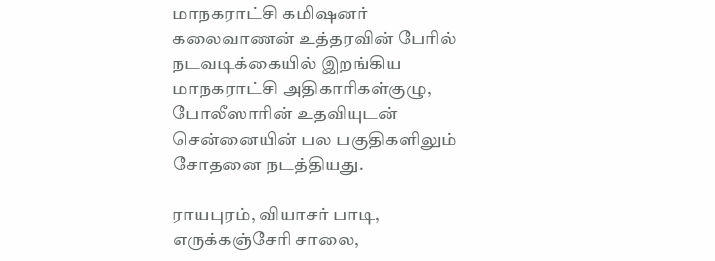மாநகராட்சி கமிஷனர் கலைவாணன் உத்தரவின் பேரில் நடவடிக்கையில் இறங்கிய மாநகராட்சி அதிகாரிகள்குழு, போலீஸாரின் உதவியுடன் சென்னையின் பல பகுதிகளிலும் சோதனை நடத்தியது.

ராயபுரம், வியாசர் பாடி, எருக்கஞ்சேரி சாலை,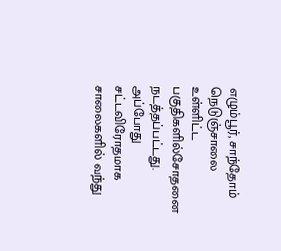எழும்பூர், சாந்தோம் நெடுஞ்சாலை உள்ளிட்ட பகுதிகளில்சோதனை நடத்தப்பட்டது. அப்போது சட்டவிரோதமாக சாலைகளில் வந்து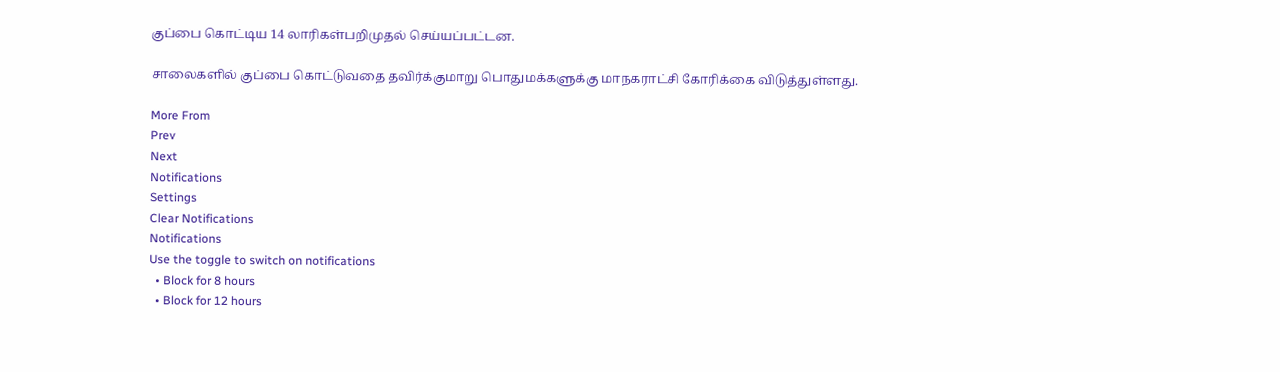குப்பை கொட்டிய 14 லாரிகள்பறிமுதல் செய்யப்பட்டன.

சாலைகளில் குப்பை கொட்டுவதை தவிர்க்குமாறு பொதுமக்களுக்கு மாநகராட்சி கோரிக்கை விடுத்துள்ளது.

More From
Prev
Next
Notifications
Settings
Clear Notifications
Notifications
Use the toggle to switch on notifications
  • Block for 8 hours
  • Block for 12 hours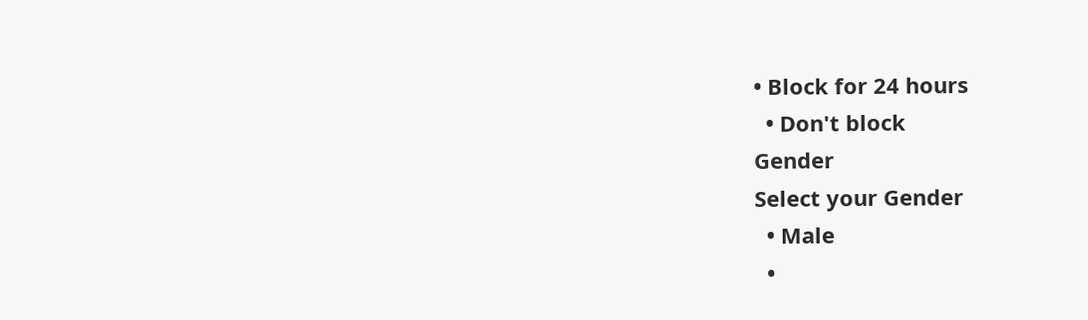• Block for 24 hours
  • Don't block
Gender
Select your Gender
  • Male
  •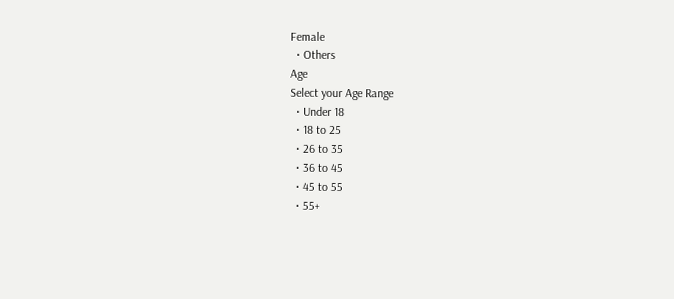Female
  • Others
Age
Select your Age Range
  • Under 18
  • 18 to 25
  • 26 to 35
  • 36 to 45
  • 45 to 55
  • 55+